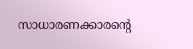സാധാരണക്കാരന്‍റെ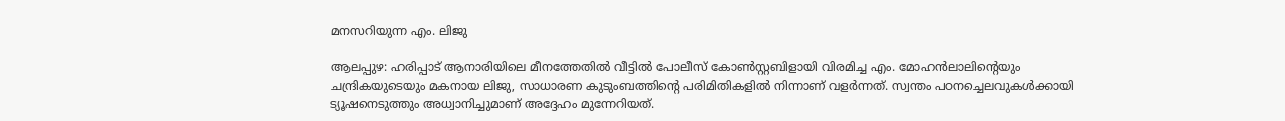മനസറിയുന്ന എം. ലിജു

ആലപ്പുഴ: ഹരിപ്പാട് ആനാരിയിലെ മീനത്തേതില്‍ വീട്ടിൽ പോലീസ് കോണ്‍സ്റ്റബിളായി വിരമിച്ച എം. മോഹന്‍ലാലിന്‍റെയും ചന്ദ്രികയുടെയും മകനായ ലിജു, സാധാരണ കുടുംബത്തിന്‍റെ പരിമിതികളില്‍ നിന്നാണ് വളര്‍ന്നത്. സ്വന്തം പഠനച്ചെലവുകള്‍ക്കായി ട്യൂഷനെടുത്തും അധ്വാനിച്ചുമാണ് അദ്ദേഹം മുന്നേറിയത്.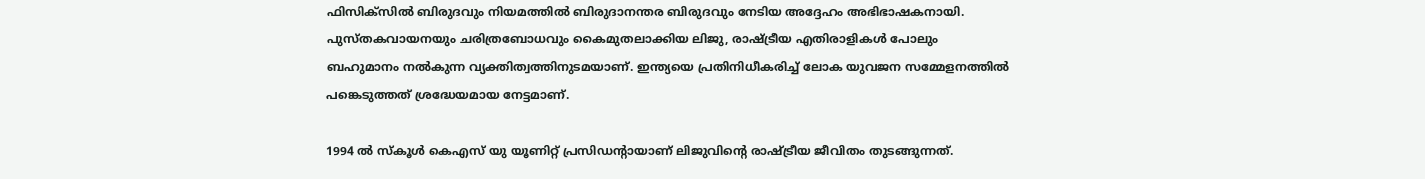ഫിസിക്‌സില്‍ ബിരുദവും നിയമത്തില്‍ ബിരുദാനന്തര ബിരുദവും നേടിയ അദ്ദേഹം അഭിഭാഷകനായി. പുസ്തകവായനയും ചരിത്രബോധവും കൈമുതലാക്കിയ ലിജു, രാഷ്‌ട്രീയ എതിരാളികള്‍ പോലും ബഹുമാനം നല്‍കുന്ന വ്യക്തിത്വത്തിനുടമയാണ്. ഇന്ത്യയെ പ്രതിനിധീകരിച്ച് ലോക യുവജന സമ്മേളനത്തില്‍ പങ്കെടുത്തത് ശ്രദ്ധേയമായ നേട്ടമാണ്.

1994 ല്‍ സ്‌കൂള്‍ കെഎസ് യു യൂണിറ്റ് പ്രസിഡന്‍റായാണ് ലിജുവിന്‍റെ രാഷ്‌ട്രീയ ജീവിതം തുടങ്ങുന്നത്.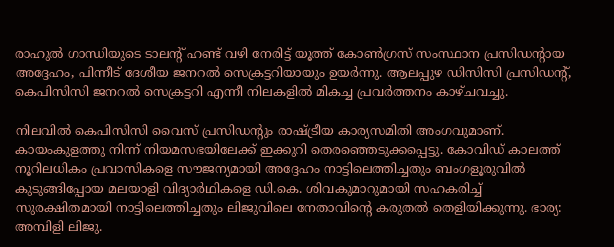രാഹുല്‍ ഗാന്ധിയുടെ ടാലന്‍റ് ഹണ്ട് വഴി നേരിട്ട് യൂത്ത് കോണ്‍ഗ്രസ് സംസ്ഥാന പ്രസിഡന്‍റായ അദ്ദേഹം, പിന്നീട് ദേശീയ ജനറല്‍ സെക്രട്ടറിയായും ഉയര്‍ന്നു. ആലപ്പുഴ ഡിസിസി പ്രസിഡന്‍റ്, കെപിസിസി ജനറല്‍ സെക്രട്ടറി എന്നീ നിലകളില്‍ മികച്ച പ്രവര്‍ത്തനം കാഴ്ചവച്ചു.

നിലവില്‍ കെപിസിസി വൈസ് പ്രസിഡന്‍റും രാഷ്‌ട്രീയ കാര്യസമിതി അംഗവുമാണ്. കായംകുളത്തു നിന്ന് നിയമസഭയിലേക്ക് ഇക്കുറി തെരഞ്ഞെടുക്കപ്പെട്ടു. കോവിഡ് കാലത്ത് നൂറിലധികം പ്രവാസികളെ സൗജന്യമായി അദ്ദേഹം നാട്ടിലെത്തിച്ചതും ബംഗളൂരുവിൽ കുടുങ്ങിപ്പോയ മലയാളി വിദ്യാര്‍ഥികളെ ഡി.കെ. ശിവകുമാറുമായി സഹകരിച്ച് സുരക്ഷിതമായി നാട്ടിലെത്തിച്ചതും ലിജുവിലെ നേതാവിന്‍റെ കരുതല്‍ തെളിയിക്കുന്നു. ഭാര്യ: അമ്പിളി ലിജു.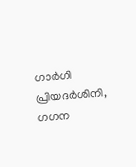ഗാര്‍ഗി പ്രിയദര്‍ശിനി, ഗഗന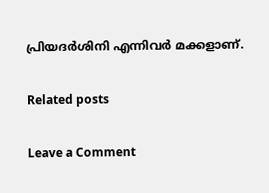പ്രിയദര്‍ശിനി എന്നിവര്‍ മക്കളാണ്.

Related posts

Leave a Comment